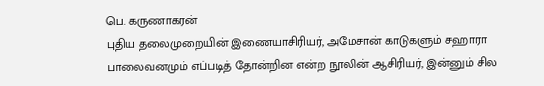பெ. கருணாகரன்
புதிய தலைமுறையின் இணையாசிரியர், அமேசான் காடுகளும் சஹாரா பாலைவனமும் எப்படித் தோன்றின என்ற நூலின் ஆசிரியர், இன்னும் சில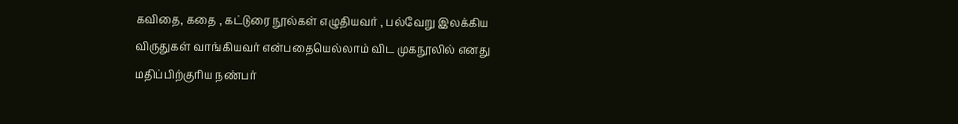கவிதை, கதை , கட்டுரை நூல்கள் எழுதியவர் , பல்வேறு இலக்கிய விருதுகள் வாங்கியவர் என்பதையெல்லாம் விட முகநூலில் எனது மதிப்பிற்குரிய நண்பர்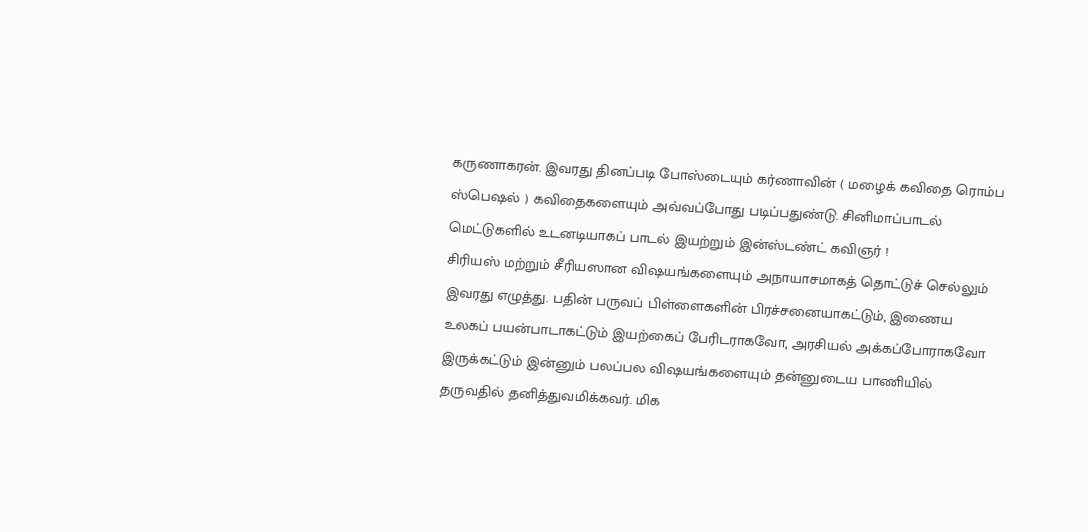கருணாகரன். இவரது தினப்படி போஸ்டையும் கர்ணாவின் ( மழைக் கவிதை ரொம்ப ஸ்பெஷல் ) கவிதைகளையும் அவ்வப்போது படிப்பதுண்டு. சினிமாப்பாடல் மெட்டுகளில் உடனடியாகப் பாடல் இயற்றும் இன்ஸ்டண்ட் கவிஞர் !
சிரியஸ் மற்றும் சீரியஸான விஷயங்களையும் அநாயாசமாகத் தொட்டுச் செல்லும் இவரது எழுத்து. பதின் பருவப் பிள்ளைகளின் பிரச்சனையாகட்டும், இணைய உலகப் பயன்பாடாகட்டும் இயற்கைப் பேரிடராகவோ, அரசியல் அக்கப்போராகவோ இருக்கட்டும் இன்னும் பலப்பல விஷயங்களையும் தன்னுடைய பாணியில் தருவதில் தனித்துவமிக்கவர். மிக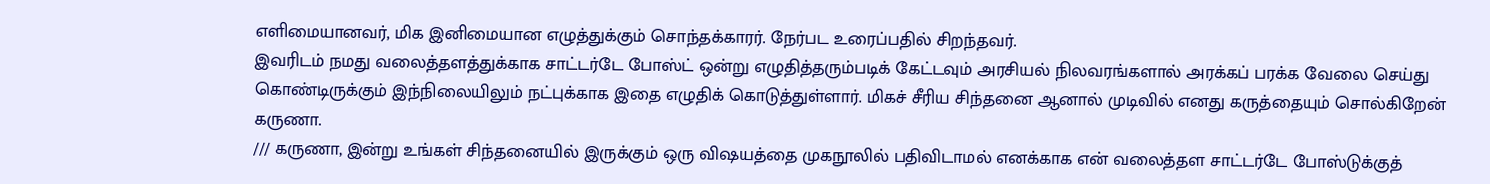எளிமையானவர், மிக இனிமையான எழுத்துக்கும் சொந்தக்காரர். நேர்பட உரைப்பதில் சிறந்தவர்.
இவரிடம் நமது வலைத்தளத்துக்காக சாட்டர்டே போஸ்ட் ஒன்று எழுதித்தரும்படிக் கேட்டவும் அரசியல் நிலவரங்களால் அரக்கப் பரக்க வேலை செய்து கொண்டிருக்கும் இந்நிலையிலும் நட்புக்காக இதை எழுதிக் கொடுத்துள்ளார். மிகச் சீரிய சிந்தனை ஆனால் முடிவில் எனது கருத்தையும் சொல்கிறேன் கருணா.
/// கருணா, இன்று உங்கள் சிந்தனையில் இருக்கும் ஒரு விஷயத்தை முகநூலில் பதிவிடாமல் எனக்காக என் வலைத்தள சாட்டர்டே போஸ்டுக்குத்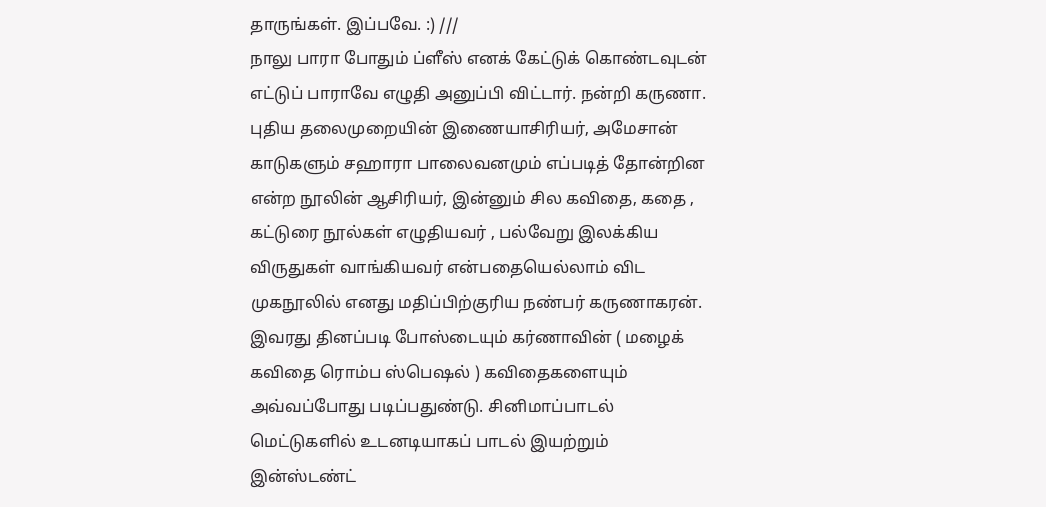தாருங்கள். இப்பவே. :) ///
நாலு பாரா போதும் ப்ளீஸ் எனக் கேட்டுக் கொண்டவுடன் எட்டுப் பாராவே எழுதி அனுப்பி விட்டார். நன்றி கருணா.
புதிய தலைமுறையின் இணையாசிரியர், அமேசான் காடுகளும் சஹாரா பாலைவனமும் எப்படித் தோன்றின என்ற நூலின் ஆசிரியர், இன்னும் சில கவிதை, கதை , கட்டுரை நூல்கள் எழுதியவர் , பல்வேறு இலக்கிய விருதுகள் வாங்கியவர் என்பதையெல்லாம் விட முகநூலில் எனது மதிப்பிற்குரிய நண்பர் கருணாகரன். இவரது தினப்படி போஸ்டையும் கர்ணாவின் ( மழைக் கவிதை ரொம்ப ஸ்பெஷல் ) கவிதைகளையும் அவ்வப்போது படிப்பதுண்டு. சினிமாப்பாடல் மெட்டுகளில் உடனடியாகப் பாடல் இயற்றும் இன்ஸ்டண்ட்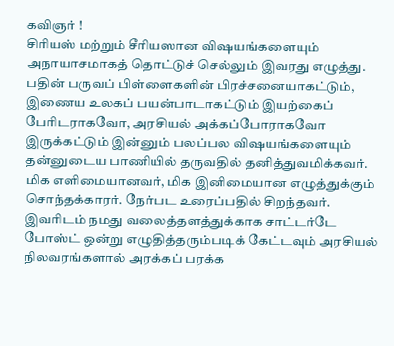கவிஞர் !
சிரியஸ் மற்றும் சீரியஸான விஷயங்களையும் அநாயாசமாகத் தொட்டுச் செல்லும் இவரது எழுத்து. பதின் பருவப் பிள்ளைகளின் பிரச்சனையாகட்டும், இணைய உலகப் பயன்பாடாகட்டும் இயற்கைப் பேரிடராகவோ, அரசியல் அக்கப்போராகவோ இருக்கட்டும் இன்னும் பலப்பல விஷயங்களையும் தன்னுடைய பாணியில் தருவதில் தனித்துவமிக்கவர். மிக எளிமையானவர், மிக இனிமையான எழுத்துக்கும் சொந்தக்காரர். நேர்பட உரைப்பதில் சிறந்தவர்.
இவரிடம் நமது வலைத்தளத்துக்காக சாட்டர்டே போஸ்ட் ஒன்று எழுதித்தரும்படிக் கேட்டவும் அரசியல் நிலவரங்களால் அரக்கப் பரக்க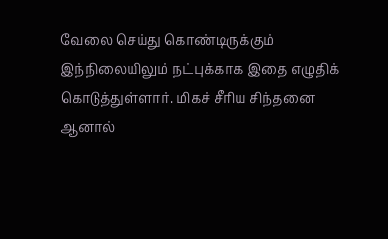வேலை செய்து கொண்டிருக்கும் இந்நிலையிலும் நட்புக்காக இதை எழுதிக் கொடுத்துள்ளார். மிகச் சீரிய சிந்தனை ஆனால்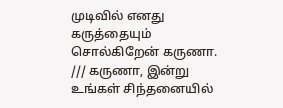முடிவில் எனது கருத்தையும் சொல்கிறேன் கருணா.
/// கருணா, இன்று உங்கள் சிந்தனையில்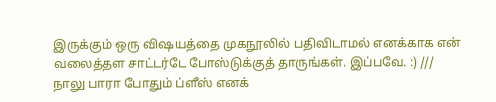இருக்கும் ஒரு விஷயத்தை முகநூலில் பதிவிடாமல் எனக்காக என் வலைத்தள சாட்டர்டே போஸ்டுக்குத் தாருங்கள். இப்பவே. :) ///
நாலு பாரா போதும் ப்ளீஸ் எனக்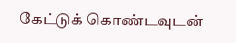கேட்டுக் கொண்டவுடன்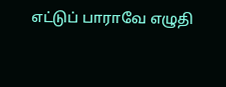எட்டுப் பாராவே எழுதி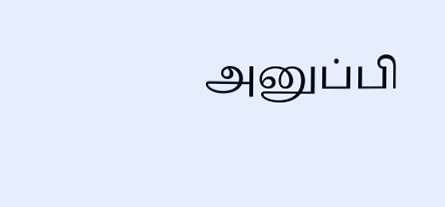அனுப்பி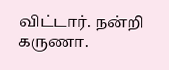விட்டார். நன்றி கருணா.